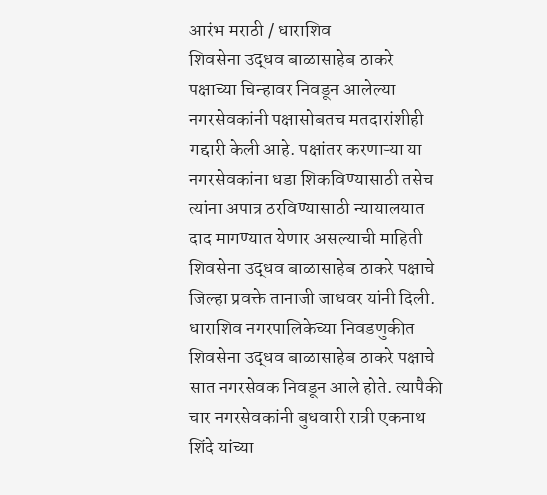आरंभ मराठी / धाराशिव
शिवसेना उद्धव बाळासाहेब ठाकरे पक्षाच्या चिन्हावर निवडून आलेल्या नगरसेवकांनी पक्षासोबतच मतदारांशीही गद्दारी केली आहे. पक्षांतर करणाऱ्या या नगरसेवकांना धडा शिकविण्यासाठी तसेच त्यांना अपात्र ठरविण्यासाठी न्यायालयात दाद मागण्यात येणार असल्याची माहिती शिवसेना उद्धव बाळासाहेब ठाकरे पक्षाचे जिल्हा प्रवक्ते तानाजी जाधवर यांनी दिली. धाराशिव नगरपालिकेच्या निवडणुकीत शिवसेना उद्धव बाळासाहेब ठाकरे पक्षाचे सात नगरसेवक निवडून आले होते. त्यापैकी चार नगरसेवकांनी बुधवारी रात्री एकनाथ शिंदे यांच्या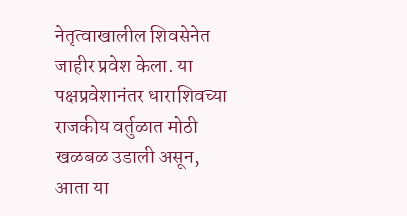नेतृत्वाखालील शिवसेनेत जाहीर प्रवेश केला. या पक्षप्रवेशानंतर धाराशिवच्या राजकीय वर्तुळात मोठी खळबळ उडाली असून, आता या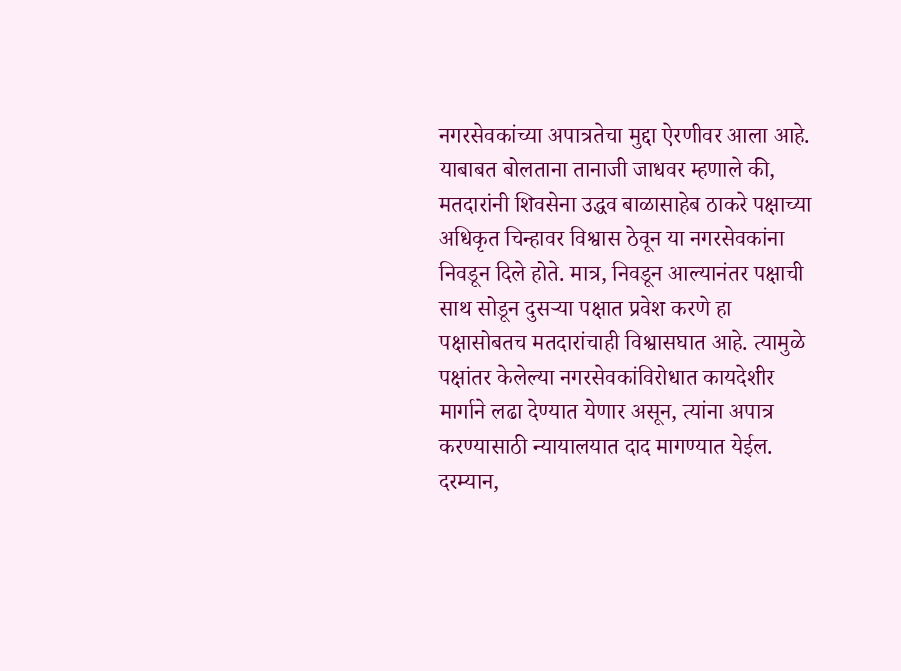नगरसेवकांच्या अपात्रतेचा मुद्दा ऐरणीवर आला आहे. याबाबत बोलताना तानाजी जाधवर म्हणाले की, मतदारांनी शिवसेना उद्धव बाळासाहेब ठाकरे पक्षाच्या अधिकृत चिन्हावर विश्वास ठेवून या नगरसेवकांना निवडून दिले होते. मात्र, निवडून आल्यानंतर पक्षाची साथ सोडून दुसऱ्या पक्षात प्रवेश करणे हा पक्षासोबतच मतदारांचाही विश्वासघात आहे. त्यामुळे पक्षांतर केलेल्या नगरसेवकांविरोधात कायदेशीर मार्गाने लढा देण्यात येणार असून, त्यांना अपात्र करण्यासाठी न्यायालयात दाद मागण्यात येईल. दरम्यान,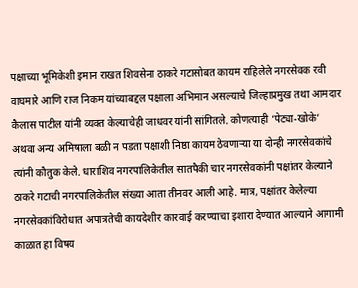पक्षाच्या भूमिकेशी इमान राखत शिवसेना ठाकरे गटासोबत कायम राहिलेले नगरसेवक रवी वाघमारे आणि राज निकम यांच्याबद्दल पक्षाला अभिमान असल्याचे जिल्हाप्रमुख तथा आमदार कैलास पाटील यांनी व्यक्त केल्याचेही जाधवर यांनी सांगितले. कोणत्याही ‘पेट्या-खोके’ अथवा अन्य अमिषाला बळी न पडता पक्षाशी निष्ठा कायम ठेवणाऱ्या या दोन्ही नगरसेवकांचे त्यांनी कौतुक केले. धाराशिव नगरपालिकेतील सातपैकी चार नगरसेवकांनी पक्षांतर केल्याने ठाकरे गटाची नगरपालिकेतील संख्या आता तीनवर आली आहे. मात्र, पक्षांतर केलेल्या नगरसेवकांविरोधात अपात्रतेची कायदेशीर कारवाई करण्याचा इशारा देण्यात आल्याने आगामी काळात हा विषय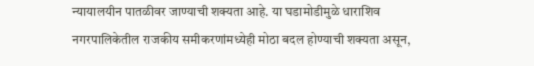न्यायालयीन पातळीवर जाण्याची शक्यता आहे. या घडामोडीमुळे धाराशिव नगरपालिकेतील राजकीय समीकरणांमध्येही मोठा बदल होण्याची शक्यता असून,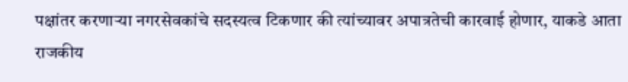पक्षांतर करणाऱ्या नगरसेवकांचे सदस्यत्व टिकणार की त्यांच्यावर अपात्रतेची कारवाई होणार, याकडे आता राजकीय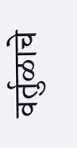वर्तुळाचे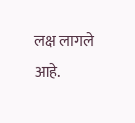लक्ष लागले आहे.